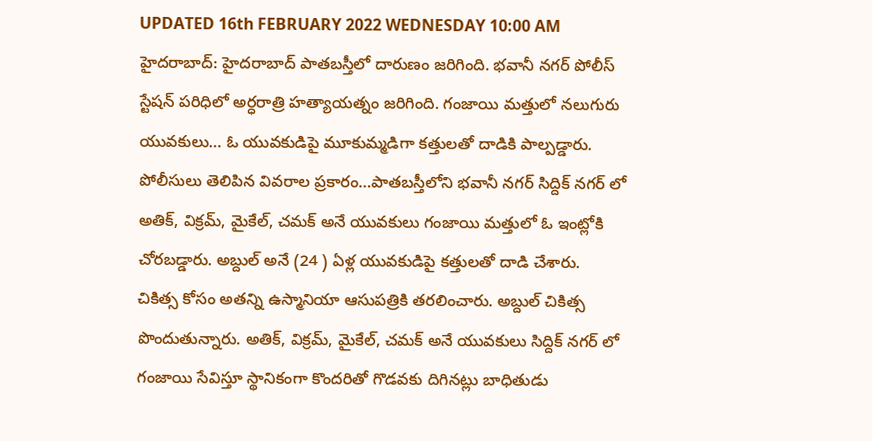UPDATED 16th FEBRUARY 2022 WEDNESDAY 10:00 AM
హైదరాబాద్: హైదరాబాద్ పాతబస్తీలో దారుణం జరిగింది. భవానీ నగర్ పోలీస్ స్టేషన్ పరిధిలో అర్ధరాత్రి హత్యాయత్నం జరిగింది. గంజాయి మత్తులో నలుగురు యువకులు… ఓ యువకుడిపై మూకుమ్మడిగా కత్తులతో దాడికి పాల్పడ్డారు. పోలీసులు తెలిపిన వివరాల ప్రకారం…పాతబస్తీలోని భవానీ నగర్ సిద్దిక్ నగర్ లో అతిక్, విక్రమ్, మైకేల్, చమక్ అనే యువకులు గంజాయి మత్తులో ఓ ఇంట్లోకి చోరబడ్డారు. అబ్దుల్ అనే (24 ) ఏళ్ల యువకుడిపై కత్తులతో దాడి చేశారు.
చికిత్స కోసం అతన్ని ఉస్మానియా ఆసుపత్రికి తరలించారు. అబ్దుల్ చికిత్స పొందుతున్నారు. అతిక్, విక్రమ్, మైకేల్, చమక్ అనే యువకులు సిద్దిక్ నగర్ లో గంజాయి సేవిస్తూ స్థానికంగా కొందరితో గొడవకు దిగినట్లు బాధితుడు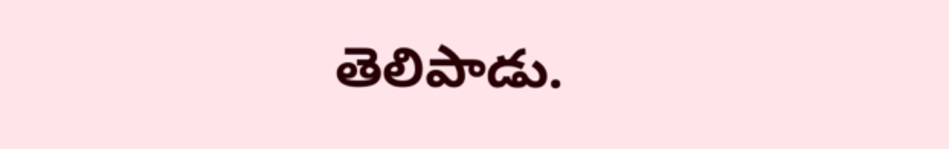తెలిపాడు.